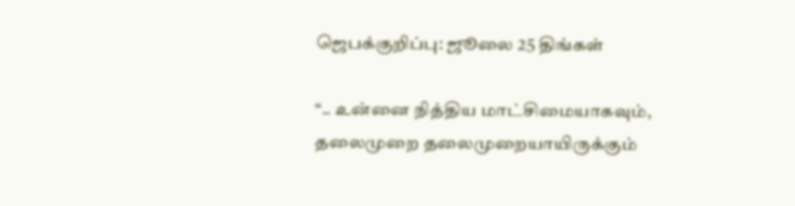ஜெபக்குறிப்பு: ஜூலை 25 திங்கள்

“.. உன்னை நித்திய மாட்சிமையாகவும், தலைமுறை தலைமுறையாயிருக்கும்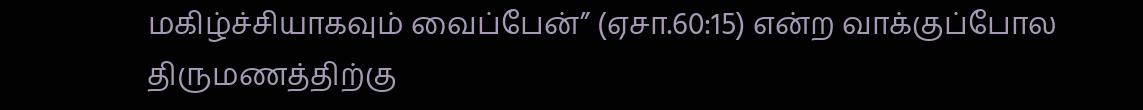மகிழ்ச்சியாகவும் வைப்பேன்” (ஏசா.60:15) என்ற வாக்குப்போல திருமணத்திற்கு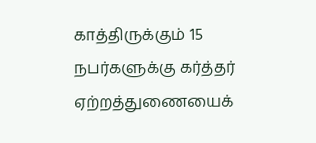காத்திருக்கும் 15 நபர்களுக்கு கர்த்தர் ஏற்றத்துணையைக்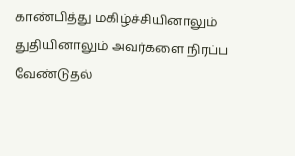காண்பித்து மகிழ்ச்சியினாலும் துதியினாலும் அவர்களை நிரப்ப வேண்டுதல்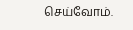செய்வோம்.